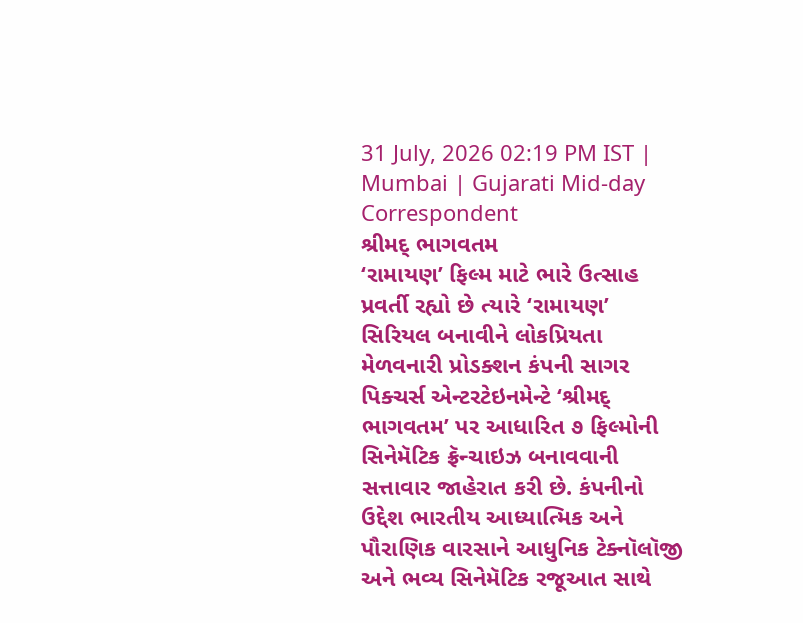31 July, 2026 02:19 PM IST | Mumbai | Gujarati Mid-day Correspondent
શ્રીમદ્ ભાગવતમ
‘રામાયણ’ ફિલ્મ માટે ભારે ઉત્સાહ પ્રવર્તી રહ્યો છે ત્યારે ‘રામાયણ’ સિરિયલ બનાવીને લોકપ્રિયતા મેળવનારી પ્રોડક્શન કંપની સાગર પિક્ચર્સ એન્ટરટેઇનમેન્ટે ‘શ્રીમદ્ ભાગવતમ’ પર આધારિત ૭ ફિલ્મોની સિનેમૅટિક ફ્રૅન્ચાઇઝ બનાવવાની સત્તાવાર જાહેરાત કરી છે. કંપનીનો ઉદ્દેશ ભારતીય આધ્યાત્મિક અને પૌરાણિક વારસાને આધુનિક ટેક્નૉલૉજી અને ભવ્ય સિનેમૅટિક રજૂઆત સાથે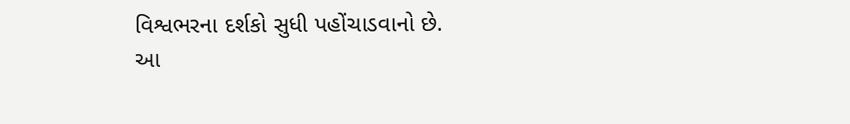વિશ્વભરના દર્શકો સુધી પહોંચાડવાનો છે.
આ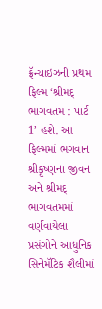ફ્રૅન્ચાઇઝની પ્રથમ ફિલ્મ ‘શ્રીમદ્ ભાગવતમ : પાર્ટ 1’ હશે. આ ફિલ્મમાં ભગવાન શ્રીકૃષ્ણના જીવન અને શ્રીમદ્ ભાગવતમમાં વર્ણવાયેલા પ્રસંગોને આધુનિક સિનેમૅટિક શૈલીમાં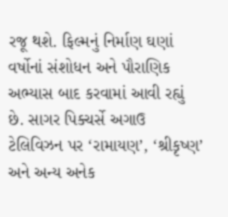રજૂ થશે. ફિલ્મનું નિર્માણ ઘણાં વર્ષોનાં સંશોધન અને પૌરાણિક અભ્યાસ બાદ કરવામાં આવી રહ્યું છે. સાગર પિક્ચર્સે અગાઉ ટેલિવિઝન પર ‘રામાયણ’, ‘શ્રીકૃષ્ણ’ અને અન્ય અનેક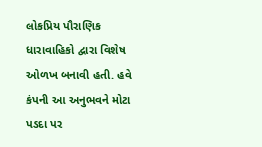લોકપ્રિય પૌરાણિક ધારાવાહિકો દ્વારા વિશેષ ઓળખ બનાવી હતી. હવે કંપની આ અનુભવને મોટા પડદા પર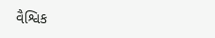વૈશ્વિક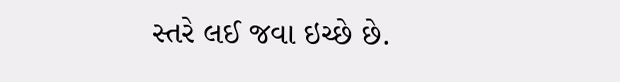સ્તરે લઈ જવા ઇચ્છે છે.